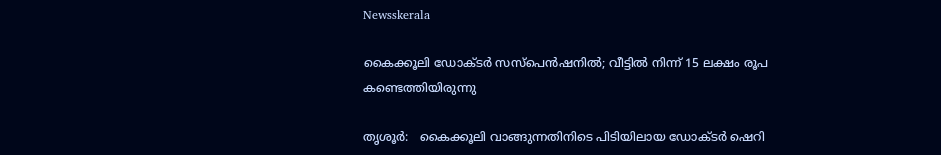Newsskerala

കൈക്കൂലി ഡോക്ടര്‍ സസ്‌പെന്‍ഷനില്‍; വീട്ടില്‍ നിന്ന് 15 ലക്ഷം രൂപ കണ്ടെത്തിയിരുന്നു

തൃശൂര്‍:   കൈക്കൂലി വാങ്ങുന്നതിനിടെ പിടിയിലായ ഡോക്ടര്‍ ഷെറി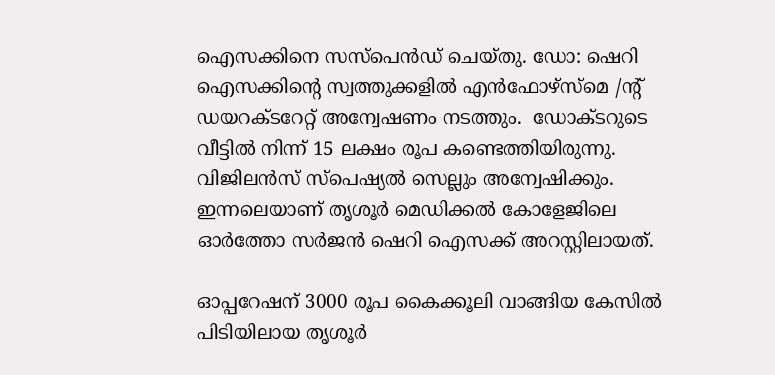ഐസക്കിനെ സസ്പെന്‍ഡ് ചെയ്തു. ഡോ: ഷെറി ഐസക്കിന്റെ സ്വത്തുക്കളില്‍ എന്‍ഫോഴ്സ്മെ /ന്റ് ഡയറക്ടറേറ്റ് അന്വേഷണം നടത്തും.  ഡോക്ടറുടെ വീട്ടില്‍ നിന്ന് 15 ലക്ഷം രൂപ കണ്ടെത്തിയിരുന്നു. വിജിലന്‍സ് സ്പെഷ്യല്‍ സെല്ലും അന്വേഷിക്കും. ഇന്നലെയാണ് തൃശൂര്‍ മെഡിക്കല്‍ കോളേജിലെ ഓര്‍ത്തോ സര്‍ജന്‍ ഷെറി ഐസക്ക് അറസ്റ്റിലായത്.

ഓപ്പറേഷന് 3000 രൂപ കൈക്കൂലി വാങ്ങിയ കേസില്‍ പിടിയിലായ തൃശൂര്‍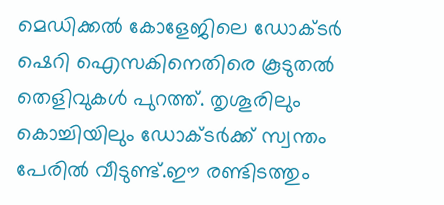മെഡിക്കല്‍ കോളേജിലെ ഡോക്ടര്‍ ഷെറി ഐസകിനെതിരെ കൂടുതല്‍ തെളിവുകള്‍ പുറത്ത്. തൃശൂരിലും കൊച്ചിയിലും ഡോക്ടര്‍ക്ക് സ്വന്തം പേരില്‍ വീടുണ്ട്.ഈ രണ്ടിടത്തും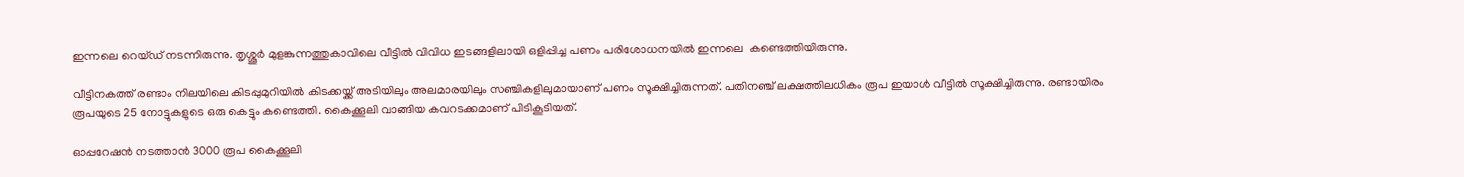ഇന്നലെ റെയ്ഡ് നടന്നിരുന്നു. തൃശ്ശൂര്‍ മുളങ്കുന്നത്തുകാവിലെ വീട്ടില്‍ വിവിധ ഇടങ്ങളിലായി ഒളിപ്പിച്ച പണം പരിശോധനയില്‍ ഇന്നലെ  കണ്ടെത്തിയിരുന്നു.

വീട്ടിനകത്ത് രണ്ടാം നിലയിലെ കിടപ്പുമുറിയില്‍ കിടക്കയ്ക്ക് അടിയിലും അലമാരയിലും സഞ്ചികളിലുമായാണ് പണം സൂക്ഷിച്ചിരുന്നത്. പതിനഞ്ച് ലക്ഷത്തിലധികം രൂപ ഇയാള്‍ വീട്ടില്‍ സൂക്ഷിച്ചിരുന്നു. രണ്ടായിരം രൂപയുടെ 25 നോട്ടുകളുടെ ഒരു കെട്ടും കണ്ടെത്തി. കൈക്കൂലി വാങ്ങിയ കവറടക്കമാണ് പിടികൂടിയത്.

ഓപ്പറേഷന്‍ നടത്താന്‍ 3000 രൂപ കൈക്കൂലി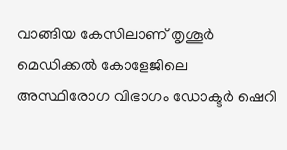വാങ്ങിയ കേസിലാണ് തൃശൂര്‍ മെഡിക്കല്‍ കോളേജിലെ അസ്ഥിരോഗ വിഭാഗം ഡോക്ടര്‍ ഷെറി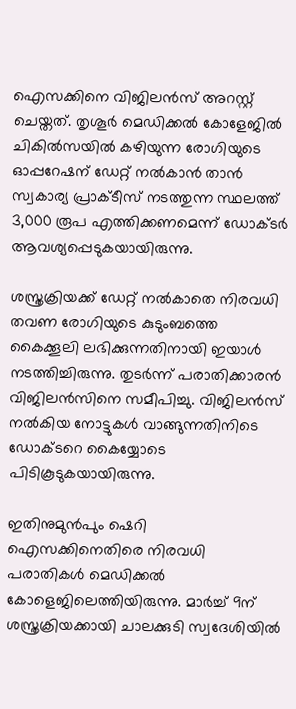ഐസക്കിനെ വിജിലന്‍സ് അറസ്റ്റ് ചെയ്തത്. തൃശൂര്‍ മെഡിക്കല്‍ കോളേജില്‍ ചികില്‍സയില്‍ കഴിയുന്ന രോഗിയുടെ ഓപ്പറേഷന് ഡേറ്റ് നല്‍കാന്‍ താന്‍ സ്വകാര്യ പ്രാക്ടീസ് നടത്തുന്ന സ്ഥലത്ത് 3,000 രൂപ എത്തിക്കണമെന്ന് ഡോക്ടര്‍ ആവശ്യപ്പെടുകയായിരുന്നു.

ശസ്ത്രക്രിയക്ക് ഡേറ്റ് നല്‍കാതെ നിരവധി തവണ രോഗിയുടെ കുടുംബത്തെ കൈക്കൂലി ലഭിക്കുന്നതിനായി ഇയാള്‍ നടത്തിച്ചിരുന്നു. തുടര്‍ന്ന് പരാതിക്കാരന്‍ വിജിലന്‍സിനെ സമീപിച്ചു. വിജിലന്‍സ് നല്‍കിയ നോട്ടുകള്‍ വാങ്ങുന്നതിനിടെ  ഡോക്ടറെ കൈയ്യോടെ പിടികൂടുകയായിരുന്നു.

ഇതിനുമുന്‍പും ഷെറി ഐസക്കിനെതിരെ നിരവധി പരാതികള്‍ മെഡിക്കല്‍ കോളെജിലെത്തിയിരുന്നു. മാര്‍ച്ച് 9ന്  ശസ്ത്രക്രിയക്കായി ചാലക്കുടി സ്വദേശിയില്‍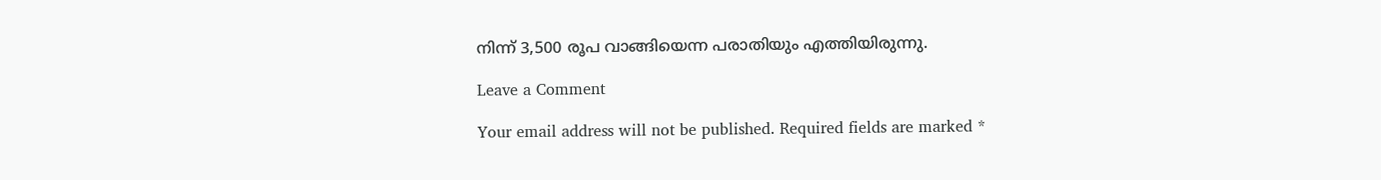നിന്ന് 3,500 രൂപ വാങ്ങിയെന്ന പരാതിയും എത്തിയിരുന്നു.

Leave a Comment

Your email address will not be published. Required fields are marked *